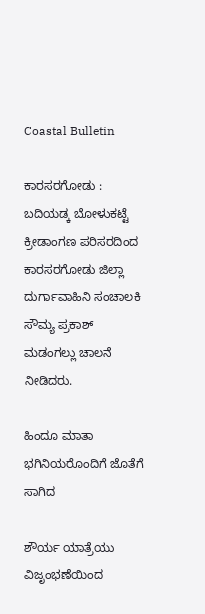Coastal Bulletin

ಕಾರಸರಗೋಡು : ಬದಿಯಡ್ಕ ಬೋಳುಕಟ್ಟೆ ಕ್ರೀಡಾಂಗಣ ಪರಿಸರದಿಂದ ಕಾರಸರಗೋಡು ಜಿಲ್ಲಾ ದುರ್ಗಾವಾಹಿನಿ ಸಂಚಾಲಕಿ ಸೌಮ್ಯ ಪ್ರಕಾಶ್ ಮಡಂಗಲ್ಲು ಚಾಲನೆ ನೀಡಿದರು.

ಹಿಂದೂ ಮಾತಾ ಭಗಿನಿಯರೊಂದಿಗೆ ಜೊತೆಗೆ ಸಾಗಿದ

ಶೌರ್ಯ ಯಾತ್ರೆಯು ವಿಜೃಂಭಣೆಯಿಂದ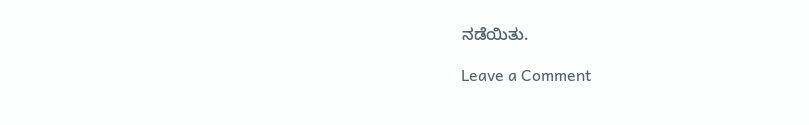ನಡೆಯಿತು.

Leave a Comment